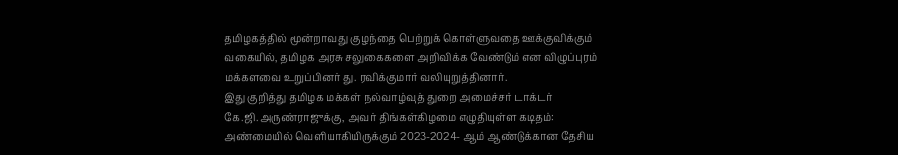தமிழகத்தில் மூன்றாவது குழந்தை பெற்றுக் கொள்ளுவதை ஊக்குவிக்கும் வகையில், தமிழக அரசு சலுகைகளை அறிவிக்க வேண்டும் என விழுப்புரம் மக்களவை உறுப்பினர் து. ரவிக்குமார் வலியுறுத்தினார்.
இது குறித்து தமிழக மக்கள் நல்வாழ்வுத் துறை அமைச்சர் டாக்டர் கே.ஜி.அருண்ராஜுக்கு, அவர் திங்கள்கிழமை எழுதியுள்ள கடிதம்: அண்மையில் வெளியாகியிருக்கும் 2023-2024- ஆம் ஆண்டுக்கான தேசிய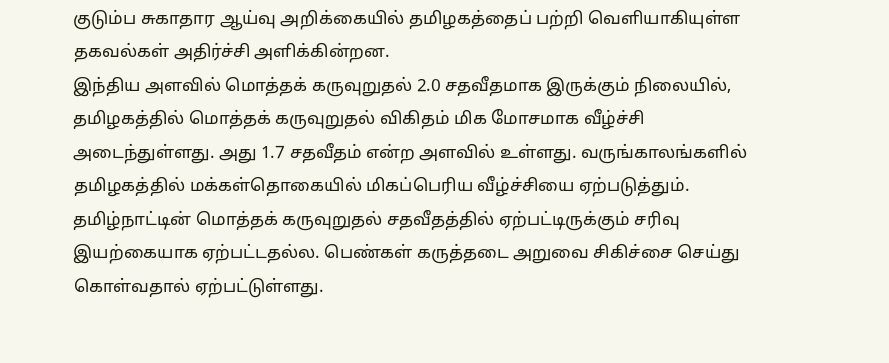குடும்ப சுகாதார ஆய்வு அறிக்கையில் தமிழகத்தைப் பற்றி வெளியாகியுள்ள தகவல்கள் அதிர்ச்சி அளிக்கின்றன.
இந்திய அளவில் மொத்தக் கருவுறுதல் 2.0 சதவீதமாக இருக்கும் நிலையில், தமிழகத்தில் மொத்தக் கருவுறுதல் விகிதம் மிக மோசமாக வீழ்ச்சி அடைந்துள்ளது. அது 1.7 சதவீதம் என்ற அளவில் உள்ளது. வருங்காலங்களில் தமிழகத்தில் மக்கள்தொகையில் மிகப்பெரிய வீழ்ச்சியை ஏற்படுத்தும்.
தமிழ்நாட்டின் மொத்தக் கருவுறுதல் சதவீதத்தில் ஏற்பட்டிருக்கும் சரிவு இயற்கையாக ஏற்பட்டதல்ல. பெண்கள் கருத்தடை அறுவை சிகிச்சை செய்து கொள்வதால் ஏற்பட்டுள்ளது.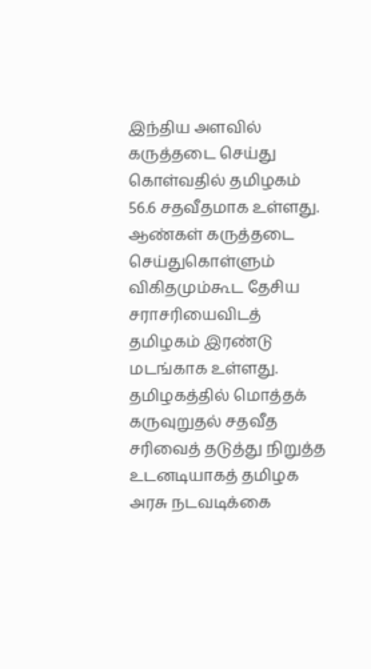இந்திய அளவில் கருத்தடை செய்து கொள்வதில் தமிழகம் 56.6 சதவீதமாக உள்ளது.
ஆண்கள் கருத்தடை செய்துகொள்ளும் விகிதமும்கூட தேசிய சராசரியைவிடத் தமிழகம் இரண்டு மடங்காக உள்ளது. தமிழகத்தில் மொத்தக் கருவுறுதல் சதவீத சரிவைத் தடுத்து நிறுத்த உடனடியாகத் தமிழக அரசு நடவடிக்கை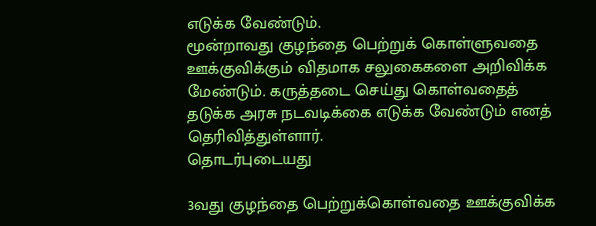எடுக்க வேண்டும்.
மூன்றாவது குழந்தை பெற்றுக் கொள்ளுவதை ஊக்குவிக்கும் விதமாக சலுகைகளை அறிவிக்க மேண்டும். கருத்தடை செய்து கொள்வதைத் தடுக்க அரசு நடவடிக்கை எடுக்க வேண்டும் எனத் தெரிவித்துள்ளார்.
தொடர்புடையது

3வது குழந்தை பெற்றுக்கொள்வதை ஊக்குவிக்க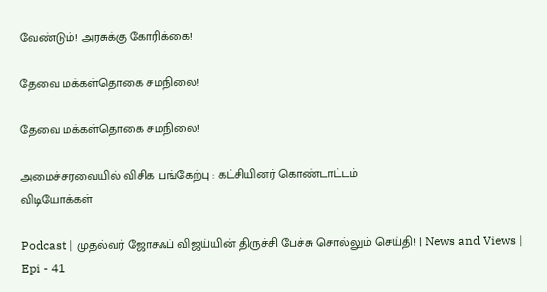வேண்டும்! அரசுக்கு கோரிக்கை!

தேவை மக்கள்தொகை சமநிலை!

தேவை மக்கள்தொகை சமநிலை!

அமைச்சரவையில் விசிக பங்கேற்பு : கட்சியினர் கொண்டாட்டம்
விடியோக்கள்

Podcast | முதல்வர் ஜோசஃப் விஜய்யின் திருச்சி பேச்சு சொல்லும் செய்தி! | News and Views | Epi - 41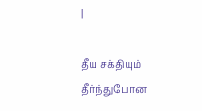|

தீய சக்தியும் தீர்ந்துபோன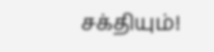சக்தியும்!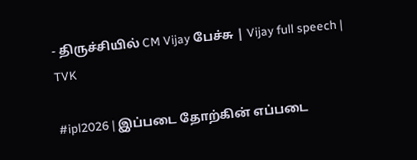- திருச்சியில் CM Vijay பேச்சு | Vijay full speech | TVK

#ipl2026 | இப்படை தோற்கின் எப்படை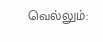வெல்லும்: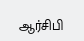ஆர்சிபி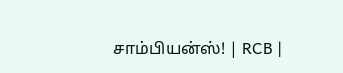சாம்பியன்ஸ்! | RCB |